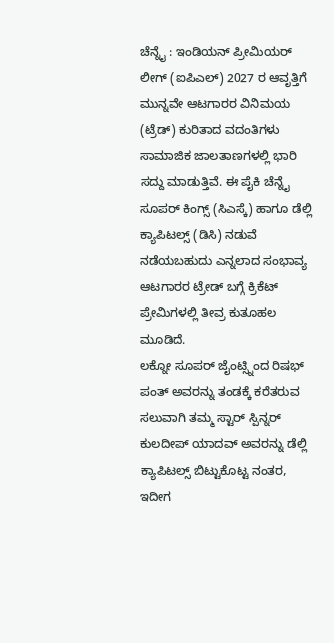ಚೆನ್ನೈ : ಇಂಡಿಯನ್ ಪ್ರೀಮಿಯರ್ ಲೀಗ್ (ಐಪಿಎಲ್) 2027 ರ ಆವೃತ್ತಿಗೆ ಮುನ್ನವೇ ಆಟಗಾರರ ವಿನಿಮಯ (ಟ್ರೆಡ್) ಕುರಿತಾದ ವದಂತಿಗಳು ಸಾಮಾಜಿಕ ಜಾಲತಾಣಗಳಲ್ಲಿ ಭಾರಿ ಸದ್ದು ಮಾಡುತ್ತಿವೆ. ಈ ಪೈಕಿ ಚೆನ್ನೈ ಸೂಪರ್ ಕಿಂಗ್ಸ್ (ಸಿಎಸ್ಕೆ) ಹಾಗೂ ಡೆಲ್ಲಿ ಕ್ಯಾಪಿಟಲ್ಸ್ (ಡಿಸಿ) ನಡುವೆ ನಡೆಯಬಹುದು ಎನ್ನಲಾದ ಸಂಭಾವ್ಯ ಆಟಗಾರರ ಟ್ರೇಡ್ ಬಗ್ಗೆ ಕ್ರಿಕೆಟ್ ಪ್ರೇಮಿಗಳಲ್ಲಿ ತೀವ್ರ ಕುತೂಹಲ ಮೂಡಿದೆ.
ಲಕ್ನೋ ಸೂಪರ್ ಜೈಂಟ್ಸ್ನಿಂದ ರಿಷಭ್ ಪಂತ್ ಅವರನ್ನು ತಂಡಕ್ಕೆ ಕರೆತರುವ ಸಲುವಾಗಿ ತಮ್ಮ ಸ್ಟಾರ್ ಸ್ಪಿನ್ನರ್ ಕುಲದೀಪ್ ಯಾದವ್ ಅವರನ್ನು ಡೆಲ್ಲಿ ಕ್ಯಾಪಿಟಲ್ಸ್ ಬಿಟ್ಟುಕೊಟ್ಟ ನಂತರ, ಇದೀಗ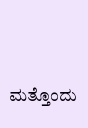ಮತ್ತೊಂದು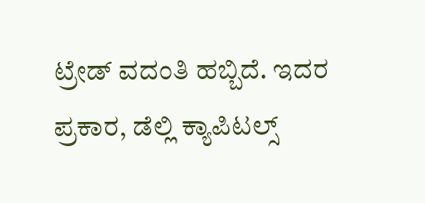ಟ್ರೇಡ್ ವದಂತಿ ಹಬ್ಬಿದೆ. ಇದರ ಪ್ರಕಾರ, ಡೆಲ್ಲಿ ಕ್ಯಾಪಿಟಲ್ಸ್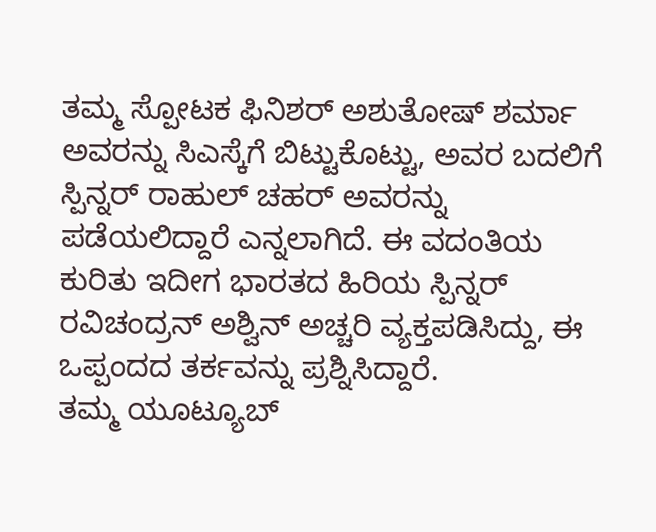ತಮ್ಮ ಸ್ಪೋಟಕ ಫಿನಿಶರ್ ಅಶುತೋಷ್ ಶರ್ಮಾ ಅವರನ್ನು ಸಿಎಸ್ಕೆಗೆ ಬಿಟ್ಟುಕೊಟ್ಟು, ಅವರ ಬದಲಿಗೆ ಸ್ಪಿನ್ನರ್ ರಾಹುಲ್ ಚಹರ್ ಅವರನ್ನು ಪಡೆಯಲಿದ್ದಾರೆ ಎನ್ನಲಾಗಿದೆ. ಈ ವದಂತಿಯ ಕುರಿತು ಇದೀಗ ಭಾರತದ ಹಿರಿಯ ಸ್ಪಿನ್ನರ್ ರವಿಚಂದ್ರನ್ ಅಶ್ವಿನ್ ಅಚ್ಚರಿ ವ್ಯಕ್ತಪಡಿಸಿದ್ದು, ಈ ಒಪ್ಪಂದದ ತರ್ಕವನ್ನು ಪ್ರಶ್ನಿಸಿದ್ದಾರೆ.
ತಮ್ಮ ಯೂಟ್ಯೂಬ್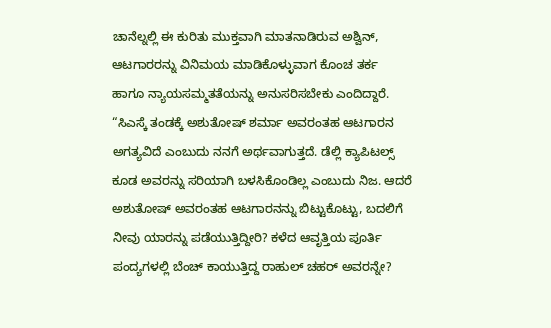ಚಾನೆಲ್ನಲ್ಲಿ ಈ ಕುರಿತು ಮುಕ್ತವಾಗಿ ಮಾತನಾಡಿರುವ ಅಶ್ವಿನ್, ಆಟಗಾರರನ್ನು ವಿನಿಮಯ ಮಾಡಿಕೊಳ್ಳುವಾಗ ಕೊಂಚ ತರ್ಕ ಹಾಗೂ ನ್ಯಾಯಸಮ್ಮತತೆಯನ್ನು ಅನುಸರಿಸಬೇಕು ಎಂದಿದ್ದಾರೆ. “ಸಿಎಸ್ಕೆ ತಂಡಕ್ಕೆ ಅಶುತೋಷ್ ಶರ್ಮಾ ಅವರಂತಹ ಆಟಗಾರನ ಅಗತ್ಯವಿದೆ ಎಂಬುದು ನನಗೆ ಅರ್ಥವಾಗುತ್ತದೆ. ಡೆಲ್ಲಿ ಕ್ಯಾಪಿಟಲ್ಸ್ ಕೂಡ ಅವರನ್ನು ಸರಿಯಾಗಿ ಬಳಸಿಕೊಂಡಿಲ್ಲ ಎಂಬುದು ನಿಜ. ಆದರೆ ಅಶುತೋಷ್ ಅವರಂತಹ ಆಟಗಾರನನ್ನು ಬಿಟ್ಟುಕೊಟ್ಟು, ಬದಲಿಗೆ ನೀವು ಯಾರನ್ನು ಪಡೆಯುತ್ತಿದ್ದೀರಿ? ಕಳೆದ ಆವೃತ್ತಿಯ ಪೂರ್ತಿ ಪಂದ್ಯಗಳಲ್ಲಿ ಬೆಂಚ್ ಕಾಯುತ್ತಿದ್ದ ರಾಹುಲ್ ಚಹರ್ ಅವರನ್ನೇ?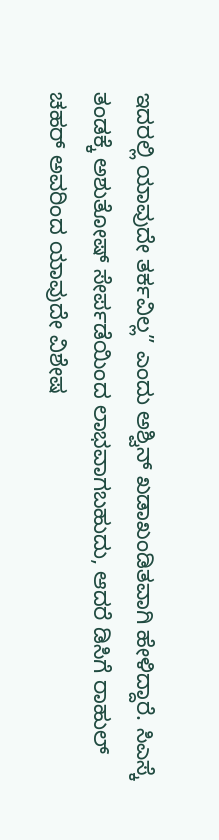ಇದರಲ್ಲಿ ಯಾವುದೇ ತರ್ಕವಿಲ್ಲ” ಎಂದು ಅಶ್ವಿನ್ ಖಡಾಖಂಡಿತವಾಗಿ ಹೇಳಿದ್ದಾರೆ. ಸಿಎಸ್ಕೆ ತಂಡಕ್ಕೆ ಅಶುತೋಷ್ ಸೇರ್ಪಡೆಯಿಂದ ಲಾಭವಾಗಬಹುದು, ಆದರೆ ಡಿಸಿಗೆ ರಾಹುಲ್ ಚಹರ್ ಅವರಿಂದ ಯಾವುದೇ ವಿಶೇಷ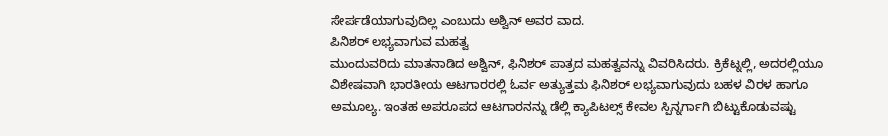ಸೇರ್ಪಡೆಯಾಗುವುದಿಲ್ಲ ಎಂಬುದು ಅಶ್ವಿನ್ ಅವರ ವಾದ.
ಪಿನಿಶರ್ ಲಭ್ಯವಾಗುವ ಮಹತ್ವ
ಮುಂದುವರಿದು ಮಾತನಾಡಿದ ಅಶ್ವಿನ್, ಫಿನಿಶರ್ ಪಾತ್ರದ ಮಹತ್ವವನ್ನು ವಿವರಿಸಿದರು. ಕ್ರಿಕೆಟ್ನಲ್ಲಿ, ಅದರಲ್ಲಿಯೂ ವಿಶೇಷವಾಗಿ ಭಾರತೀಯ ಆಟಗಾರರಲ್ಲಿ ಓರ್ವ ಅತ್ಯುತ್ತಮ ಫಿನಿಶರ್ ಲಭ್ಯವಾಗುವುದು ಬಹಳ ವಿರಳ ಹಾಗೂ ಅಮೂಲ್ಯ. ಇಂತಹ ಅಪರೂಪದ ಆಟಗಾರನನ್ನು ಡೆಲ್ಲಿ ಕ್ಯಾಪಿಟಲ್ಸ್ ಕೇವಲ ಸ್ಪಿನ್ನರ್ಗಾಗಿ ಬಿಟ್ಟುಕೊಡುವಷ್ಟು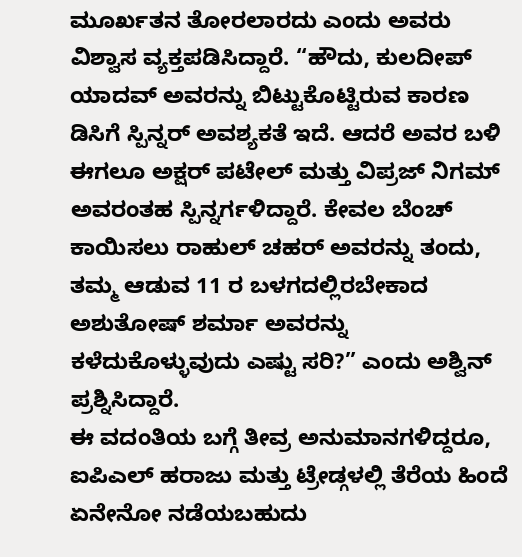ಮೂರ್ಖತನ ತೋರಲಾರದು ಎಂದು ಅವರು ವಿಶ್ವಾಸ ವ್ಯಕ್ತಪಡಿಸಿದ್ದಾರೆ. “ಹೌದು, ಕುಲದೀಪ್ ಯಾದವ್ ಅವರನ್ನು ಬಿಟ್ಟುಕೊಟ್ಟಿರುವ ಕಾರಣ ಡಿಸಿಗೆ ಸ್ಪಿನ್ನರ್ ಅವಶ್ಯಕತೆ ಇದೆ. ಆದರೆ ಅವರ ಬಳಿ ಈಗಲೂ ಅಕ್ಷರ್ ಪಟೇಲ್ ಮತ್ತು ವಿಪ್ರಜ್ ನಿಗಮ್ ಅವರಂತಹ ಸ್ಪಿನ್ನರ್ಗಳಿದ್ದಾರೆ. ಕೇವಲ ಬೆಂಚ್ ಕಾಯಿಸಲು ರಾಹುಲ್ ಚಹರ್ ಅವರನ್ನು ತಂದು, ತಮ್ಮ ಆಡುವ 11 ರ ಬಳಗದಲ್ಲಿರಬೇಕಾದ ಅಶುತೋಷ್ ಶರ್ಮಾ ಅವರನ್ನು ಕಳೆದುಕೊಳ್ಳುವುದು ಎಷ್ಟು ಸರಿ?” ಎಂದು ಅಶ್ವಿನ್ ಪ್ರಶ್ನಿಸಿದ್ದಾರೆ.
ಈ ವದಂತಿಯ ಬಗ್ಗೆ ತೀವ್ರ ಅನುಮಾನಗಳಿದ್ದರೂ, ಐಪಿಎಲ್ ಹರಾಜು ಮತ್ತು ಟ್ರೇಡ್ಗಳಲ್ಲಿ ತೆರೆಯ ಹಿಂದೆ ಏನೇನೋ ನಡೆಯಬಹುದು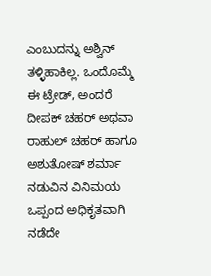ಎಂಬುದನ್ನು ಅಶ್ವಿನ್ ತಳ್ಳಿಹಾಕಿಲ್ಲ. ಒಂದೊಮ್ಮೆ ಈ ಟ್ರೇಡ್, ಅಂದರೆ ದೀಪಕ್ ಚಹರ್ ಅಥವಾ ರಾಹುಲ್ ಚಹರ್ ಹಾಗೂ ಅಶುತೋಷ್ ಶರ್ಮಾ ನಡುವಿನ ವಿನಿಮಯ ಒಪ್ಪಂದ ಅಧಿಕೃತವಾಗಿ ನಡೆದೇ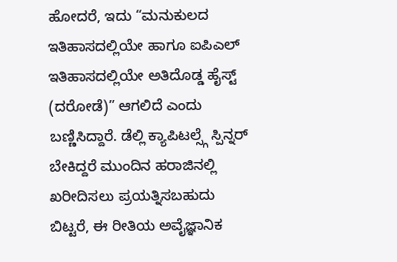ಹೋದರೆ, ಇದು “ಮನುಕುಲದ ಇತಿಹಾಸದಲ್ಲಿಯೇ ಹಾಗೂ ಐಪಿಎಲ್ ಇತಿಹಾಸದಲ್ಲಿಯೇ ಅತಿದೊಡ್ಡ ಹೈಸ್ಟ್ (ದರೋಡೆ)” ಆಗಲಿದೆ ಎಂದು ಬಣ್ಣಿಸಿದ್ದಾರೆ. ಡೆಲ್ಲಿ ಕ್ಯಾಪಿಟಲ್ಸ್ಗೆ ಸ್ಪಿನ್ನರ್ ಬೇಕಿದ್ದರೆ ಮುಂದಿನ ಹರಾಜಿನಲ್ಲಿ ಖರೀದಿಸಲು ಪ್ರಯತ್ನಿಸಬಹುದು ಬಿಟ್ಟರೆ, ಈ ರೀತಿಯ ಅವೈಜ್ಞಾನಿಕ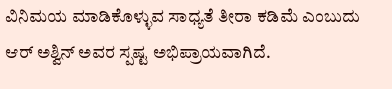ವಿನಿಮಯ ಮಾಡಿಕೊಳ್ಳುವ ಸಾಧ್ಯತೆ ತೀರಾ ಕಡಿಮೆ ಎಂಬುದು ಆರ್ ಅಶ್ವಿನ್ ಅವರ ಸ್ಪಷ್ಟ ಅಭಿಪ್ರಾಯವಾಗಿದೆ.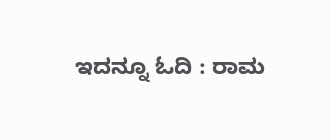ಇದನ್ನೂ ಓದಿ : ರಾಮ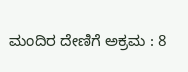ಮಂದಿರ ದೇಣಿಗೆ ಅಕ್ರಮ : 8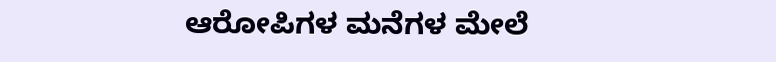ಆರೋಪಿಗಳ ಮನೆಗಳ ಮೇಲೆ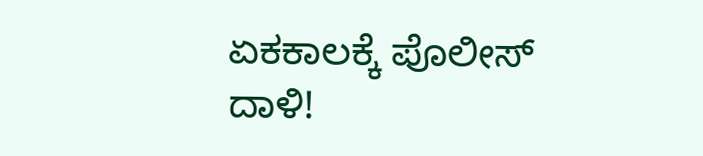ಏಕಕಾಲಕ್ಕೆ ಪೊಲೀಸ್ ದಾಳಿ!